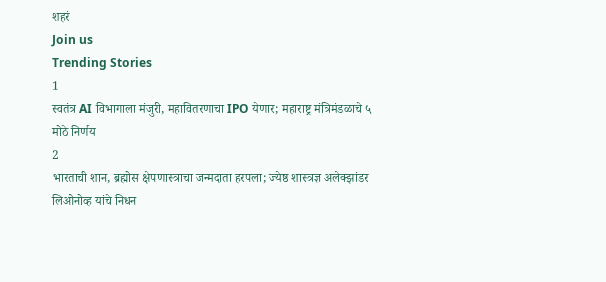शहरं
Join us
Trending Stories
1
स्वतंत्र AI विभागाला मंजुरी, महावितरणाचा IPO येणार; महाराष्ट्र मंत्रिमंडळाचे ५ मोठे निर्णय
2
भारताची शान, ब्रह्मोस क्षेपणास्त्राचा जन्मदाता हरपला; ज्येष्ठ शास्त्रज्ञ अलेक्झांडर लिओनोव्ह यांचे निधन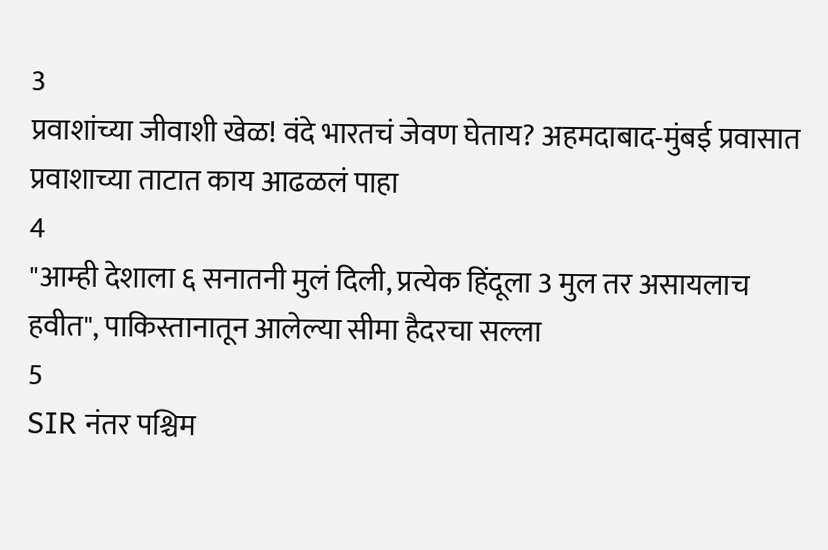3
प्रवाशांच्या जीवाशी खेळ! वंदे भारतचं जेवण घेताय? अहमदाबाद-मुंबई प्रवासात प्रवाशाच्या ताटात काय आढळलं पाहा
4
"आम्ही देशाला ६ सनातनी मुलं दिली, प्रत्येक हिंदूला 3 मुल तर असायलाच हवीत", पाकिस्तानातून आलेल्या सीमा हैदरचा सल्ला
5
SIR नंतर पश्चिम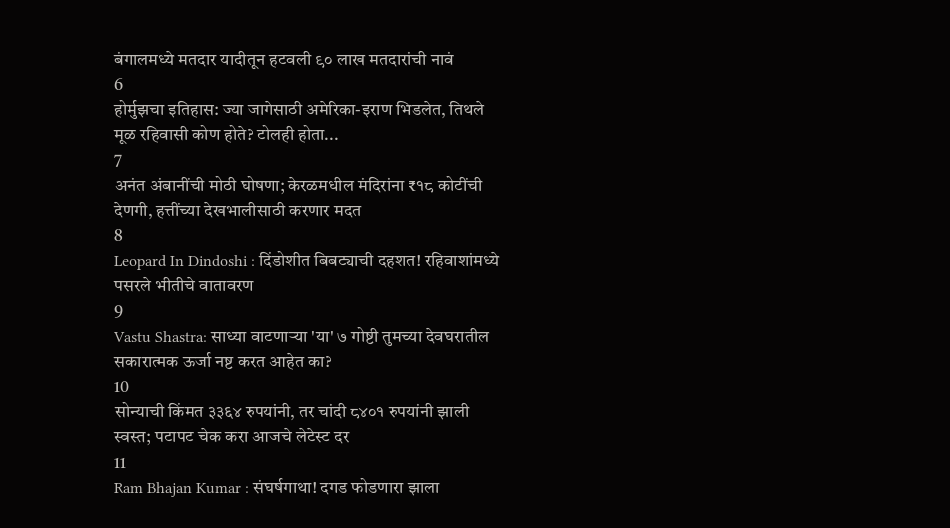बंगालमध्ये मतदार यादीतून हटवली ९० लाख मतदारांची नावं
6
होर्मुझचा इतिहास: ज्या जागेसाठी अमेरिका-इराण भिडलेत, तिथले मूळ रहिवासी कोण होते? टोलही होता...
7
अनंत अंबानींची मोठी घोषणा; केरळमधील मंदिरांना ₹१८ कोटींची देणगी, हत्तींच्या देखभालीसाठी करणार मदत
8
Leopard In Dindoshi : दिंडोशीत बिबट्याची दहशत! रहिवाशांमध्ये पसरले भीतीचे वातावरण
9
Vastu Shastra: साध्या वाटणाऱ्या 'या' ७ गोष्टी तुमच्या देवघरातील सकारात्मक ऊर्जा नष्ट करत आहेत का?
10
सोन्याची किंमत ३३६४ रुपयांनी, तर चांदी ८४०१ रुपयांनी झाली स्वस्त; पटापट चेक करा आजचे लेटेस्ट दर
11
Ram Bhajan Kumar : संघर्षगाथा! दगड फोडणारा झाला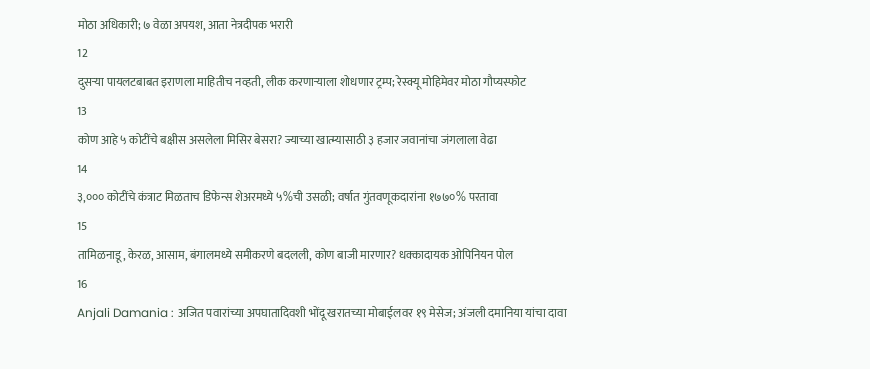मोठा अधिकारी; ७ वेळा अपयश, आता नेत्रदीपक भरारी
12
दुसऱ्या पायलटबाबत इराणला माहितीच नव्हती, लीक करणाऱ्याला शोधणार ट्रम्प; रेस्क्यू मोहिमेवर मोठा गौप्यस्फोट
13
कोण आहे ५ कोटींचे बक्षीस असलेला मिसिर बेसरा? ज्याच्या खात्म्यासाठी ३ हजार जवानांचा जंगलाला वेढा
14
३,००० कोटींचे कंत्राट मिळताच डिफेन्स शेअरमध्ये ५%ची उसळी; वर्षात गुंतवणूकदारांना १७७०% परतावा
15
तामिळनाडू, केरळ, आसाम, बंगालमध्ये समीकरणे बदलली, कोण बाजी मारणार? धक्कादायक ओपिनियन पोल
16
Anjali Damania : अजित पवारांच्या अपघातादिवशी भोंदू खरातच्या मोबाईलवर १९ मेसेज; अंजली दमानिया यांचा दावा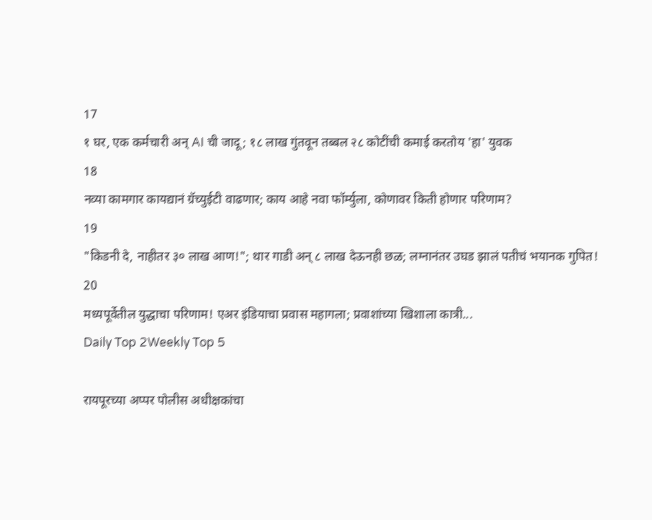17
१ घर, एक कर्मचारी अन् AI ची जादू; १८ लाख गुंतवून तब्बल २८ कोटींची कमाई करतोय 'हा' युवक
18
नव्या कामगार कायद्यानं ग्रॅच्युईटी वाढणार; काय आहे नवा फॉर्म्युला, कोणावर किती होणार परिणाम?
19
"किडनी दे, नाहीतर ३० लाख आण!"; थार गाडी अन् ८ लाख देऊनही छळ; लग्नानंतर उघड झालं पतीचं भयानक गुपित!
20
मध्यपूर्वेतील युद्धाचा परिणाम! एअर इंडियाचा प्रवास महागला; प्रवाशांच्या खिशाला कात्री...
Daily Top 2Weekly Top 5

रायपूरच्या अप्पर पोलीस अधीक्षकांचा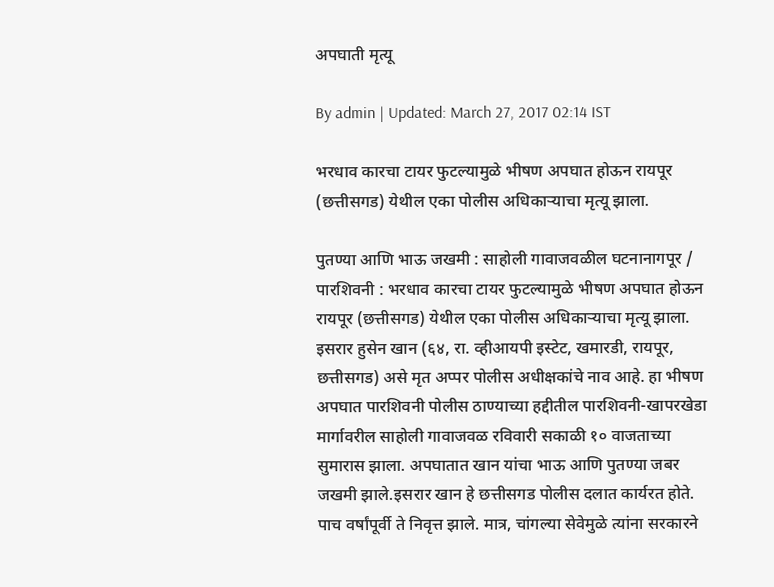अपघाती मृत्यू

By admin | Updated: March 27, 2017 02:14 IST

भरधाव कारचा टायर फुटल्यामुळे भीषण अपघात होऊन रायपूर (छत्तीसगड) येथील एका पोलीस अधिकाऱ्याचा मृत्यू झाला.

पुतण्या आणि भाऊ जखमी : साहोली गावाजवळील घटनानागपूर / पारशिवनी : भरधाव कारचा टायर फुटल्यामुळे भीषण अपघात होऊन रायपूर (छत्तीसगड) येथील एका पोलीस अधिकाऱ्याचा मृत्यू झाला. इसरार हुसेन खान (६४, रा. व्हीआयपी इस्टेट, खमारडी, रायपूर, छत्तीसगड) असे मृत अप्पर पोलीस अधीक्षकांचे नाव आहे. हा भीषण अपघात पारशिवनी पोलीस ठाण्याच्या हद्दीतील पारशिवनी-खापरखेडा मार्गावरील साहोली गावाजवळ रविवारी सकाळी १० वाजताच्या सुमारास झाला. अपघातात खान यांचा भाऊ आणि पुतण्या जबर जखमी झाले.इसरार खान हे छत्तीसगड पोलीस दलात कार्यरत होते. पाच वर्षांपूर्वी ते निवृत्त झाले. मात्र, चांगल्या सेवेमुळे त्यांना सरकारने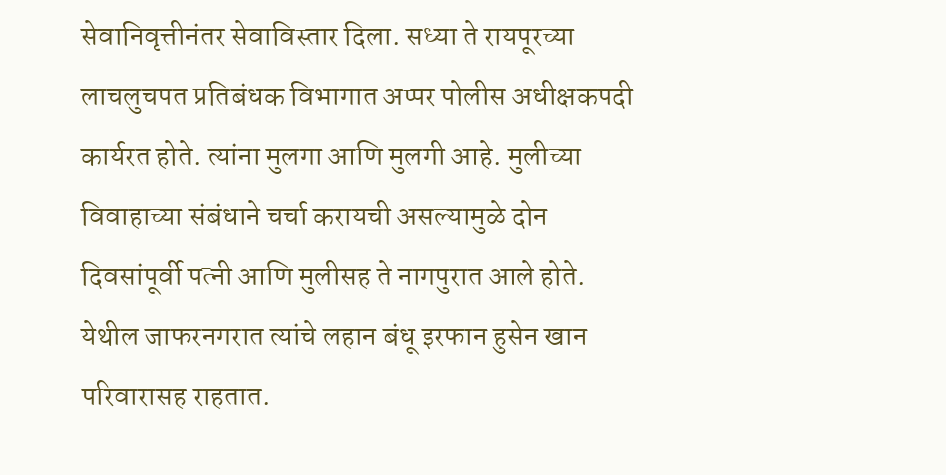सेवानिवृत्तीनंतर सेवाविस्तार दिला. सध्या ते रायपूरच्या लाचलुचपत प्रतिबंधक विभागात अप्पर पोलीस अधीक्षकपदी कार्यरत होते. त्यांना मुलगा आणि मुलगी आहे. मुलीच्या विवाहाच्या संबंधाने चर्चा करायची असल्यामुळे दोन दिवसांपूर्वी पत्नी आणि मुलीसह ते नागपुरात आले होते. येथील जाफरनगरात त्यांचे लहान बंधू इरफान हुसेन खान परिवारासह राहतात.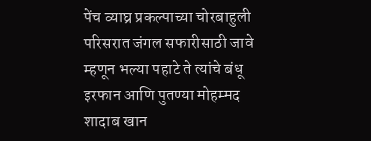पेंच व्याघ्र प्रकल्पाच्या चोरबाहुली परिसरात जंगल सफारीसाठी जावे म्हणून भल्या पहाटे ते त्यांचे बंधू इरफान आणि पुतण्या मोहम्मद शादाब खान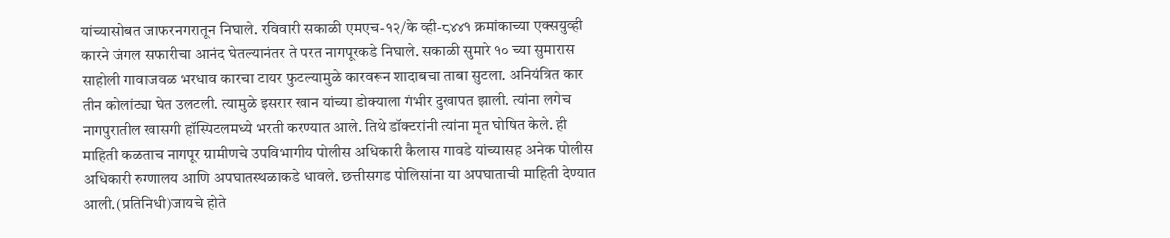यांच्यासोबत जाफरनगरातून निघाले. रविवारी सकाळी एमएच-१२/के व्ही-८४४१ क्रमांकाच्या एक्सयुव्ही कारने जंगल सफारीचा आनंद घेतल्यानंतर ते परत नागपूरकडे निघाले. सकाळी सुमारे १० च्या सुमारास साहोली गावाजवळ भरधाव कारचा टायर फुटल्यामुळे कारवरून शादाबचा ताबा सुटला. अनियंत्रित कार तीन कोलांट्या घेत उलटली. त्यामुळे इसरार खान यांच्या डोक्याला गंभीर दुखापत झाली. त्यांना लगेच नागपुरातील खासगी हॉस्पिटलमध्ये भरती करण्यात आले. तिथे डॉक्टरांनी त्यांना मृत घोषित केले. ही माहिती कळताच नागपूर ग्रामीणचे उपविभागीय पोलीस अधिकारी कैलास गावडे यांच्यासह अनेक पोलीस अधिकारी रुग्णालय आणि अपघातस्थळाकडे धावले. छत्तीसगड पोलिसांना या अपघाताची माहिती देण्यात आली.(प्रतिनिधी)जायचे होते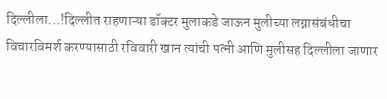दिल्लीला...!दिल्लीत राहणाऱ्या डॉक्टर मुलाकडे जाऊन मुलीच्या लग्नासंबंधीचा विचारविमर्श करण्यासाठी रविवारी खान त्यांची पत्नी आणि मुलीसह दिल्लीला जाणार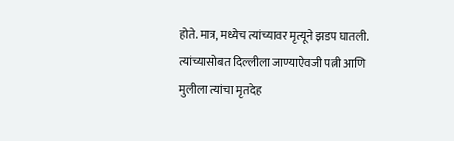होते. मात्र, मध्येच त्यांच्यावर मृत्यूने झडप घातली. त्यांच्यासोबत दिल्लीला जाण्याऐवजी पत्नी आणि मुलीला त्यांचा मृतदेह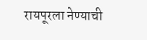रायपूरला नेण्याची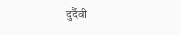दुर्दैवी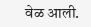वेळ आली.